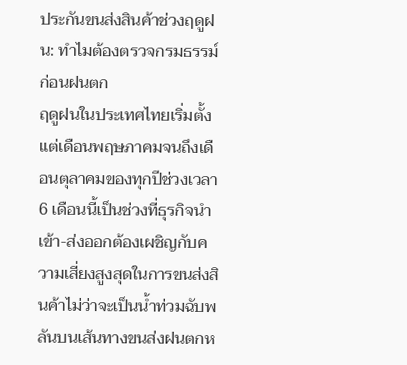ประกันขนส่งสินค้าช่วงฤดูฝน: ทำไมต้องตรวจกรมธรรม์ก่อนฝนตก
ฤดูฝนในประเทศไทยเริ่มตั้งแต่เดือนพฤษภาคมจนถึงเดือนตุลาคมของทุกปีช่วงเวลา 6 เดือนนี้เป็นช่วงที่ธุรกิจนำเข้า-ส่งออกต้องเผชิญกับความเสี่ยงสูงสุดในการขนส่งสินค้าไม่ว่าจะเป็นน้ำท่วมฉับพลันบนเส้นทางขนส่งฝนตกห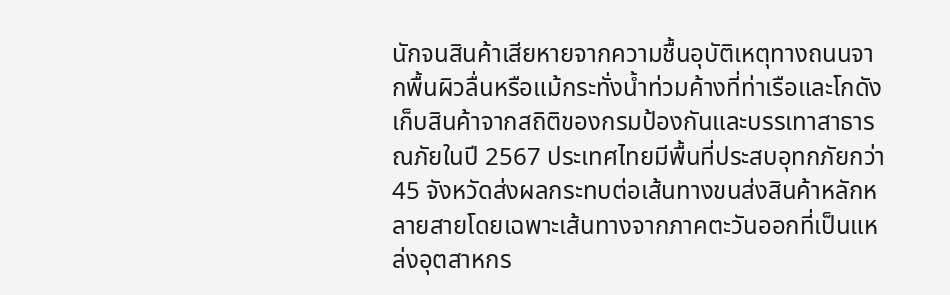นักจนสินค้าเสียหายจากความชื้นอุบัติเหตุทางถนนจากพื้นผิวลื่นหรือแม้กระทั่งน้ำท่วมค้างที่ท่าเรือและโกดังเก็บสินค้าจากสถิติของกรมป้องกันและบรรเทาสาธารณภัยในปี 2567 ประเทศไทยมีพื้นที่ประสบอุทกภัยกว่า 45 จังหวัดส่งผลกระทบต่อเส้นทางขนส่งสินค้าหลักหลายสายโดยเฉพาะเส้นทางจากภาคตะวันออกที่เป็นแหล่งอุตสาหกร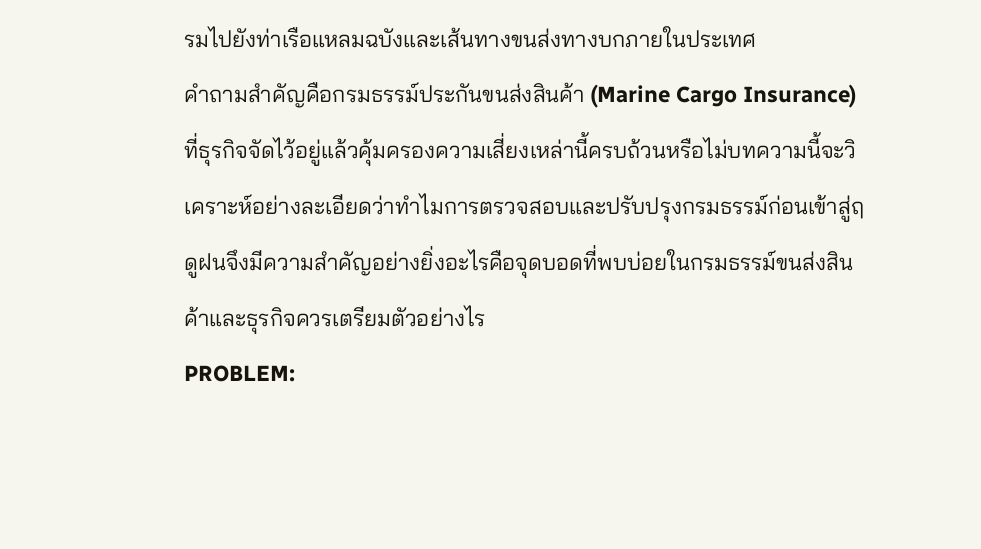รมไปยังท่าเรือแหลมฉบังและเส้นทางขนส่งทางบกภายในประเทศ
คำถามสำคัญคือกรมธรรม์ประกันขนส่งสินค้า (Marine Cargo Insurance) ที่ธุรกิจจัดไว้อยู่แล้วคุ้มครองความเสี่ยงเหล่านี้ครบถ้วนหรือไม่บทความนี้จะวิเคราะห์อย่างละเอียดว่าทำไมการตรวจสอบและปรับปรุงกรมธรรม์ก่อนเข้าสู่ฤดูฝนจึงมีความสำคัญอย่างยิ่งอะไรคือจุดบอดที่พบบ่อยในกรมธรรม์ขนส่งสินค้าและธุรกิจควรเตรียมตัวอย่างไร
PROBLEM: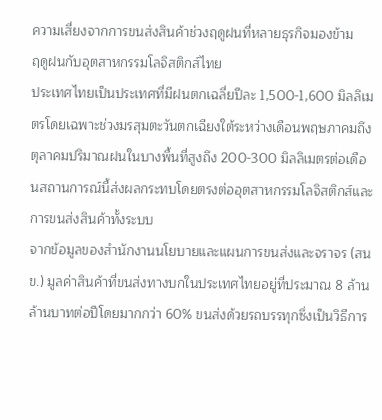ความเสี่ยงจากการขนส่งสินค้าช่วงฤดูฝนที่หลายธุรกิจมองข้าม
ฤดูฝนกับอุตสาหกรรมโลจิสติกส์ไทย
ประเทศไทยเป็นประเทศที่มีฝนตกเฉลี่ยปีละ 1,500-1,600 มิลลิเมตรโดยเฉพาะช่วงมรสุมตะวันตกเฉียงใต้ระหว่างเดือนพฤษภาคมถึงตุลาคมปริมาณฝนในบางพื้นที่สูงถึง 200-300 มิลลิเมตรต่อเดือนสถานการณ์นี้ส่งผลกระทบโดยตรงต่ออุตสาหกรรมโลจิสติกส์และการขนส่งสินค้าทั้งระบบ
จากข้อมูลของสำนักงานนโยบายและแผนการขนส่งและจราจร (สนข.) มูลค่าสินค้าที่ขนส่งทางบกในประเทศไทยอยู่ที่ประมาณ 8 ล้านล้านบาทต่อปีโดยมากกว่า 60% ขนส่งด้วยรถบรรทุกซึ่งเป็นวิธีการ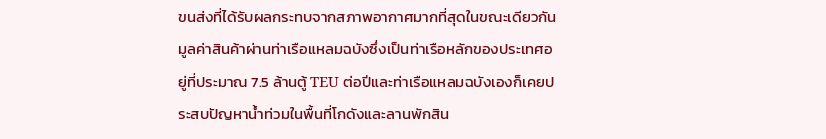ขนส่งที่ได้รับผลกระทบจากสภาพอากาศมากที่สุดในขณะเดียวกันมูลค่าสินค้าผ่านท่าเรือแหลมฉบังซึ่งเป็นท่าเรือหลักของประเทศอยู่ที่ประมาณ 7.5 ล้านตู้ TEU ต่อปีและท่าเรือแหลมฉบังเองก็เคยประสบปัญหาน้ำท่วมในพื้นที่โกดังและลานพักสิน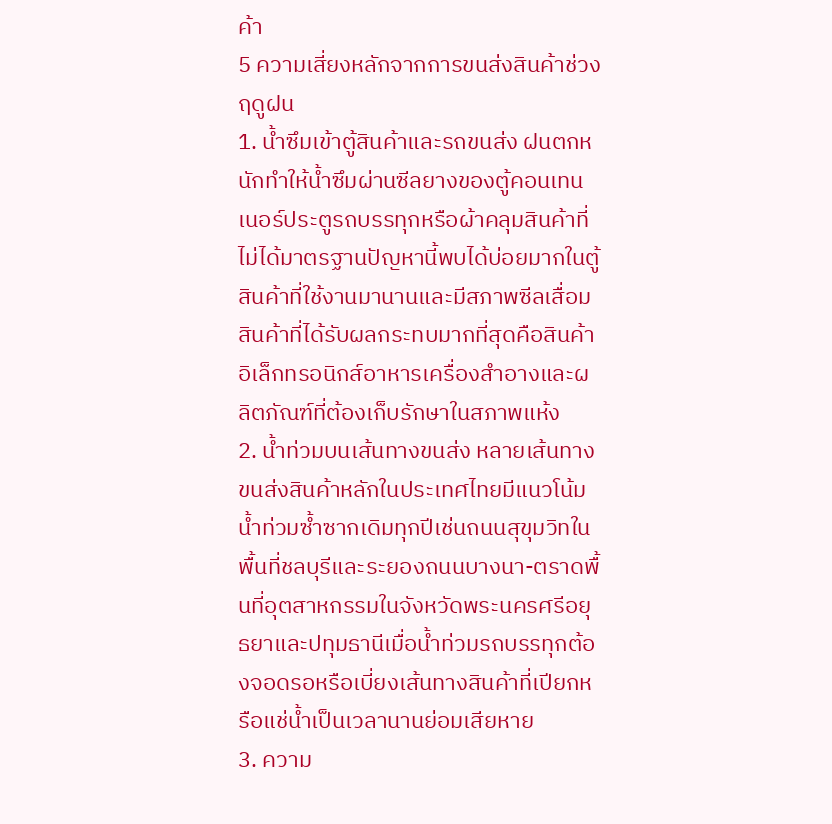ค้า
5 ความเสี่ยงหลักจากการขนส่งสินค้าช่วงฤดูฝน
1. น้ำซึมเข้าตู้สินค้าและรถขนส่ง ฝนตกหนักทำให้น้ำซึมผ่านซีลยางของตู้คอนเทนเนอร์ประตูรถบรรทุกหรือผ้าคลุมสินค้าที่ไม่ได้มาตรฐานปัญหานี้พบได้บ่อยมากในตู้สินค้าที่ใช้งานมานานและมีสภาพซีลเสื่อมสินค้าที่ได้รับผลกระทบมากที่สุดคือสินค้าอิเล็กทรอนิกส์อาหารเครื่องสำอางและผลิตภัณฑ์ที่ต้องเก็บรักษาในสภาพแห้ง
2. น้ำท่วมบนเส้นทางขนส่ง หลายเส้นทางขนส่งสินค้าหลักในประเทศไทยมีแนวโน้มน้ำท่วมซ้ำซากเดิมทุกปีเช่นถนนสุขุมวิทในพื้นที่ชลบุรีและระยองถนนบางนา-ตราดพื้นที่อุตสาหกรรมในจังหวัดพระนครศรีอยุธยาและปทุมธานีเมื่อน้ำท่วมรถบรรทุกต้องจอดรอหรือเบี่ยงเส้นทางสินค้าที่เปียกหรือแช่น้ำเป็นเวลานานย่อมเสียหาย
3. ความ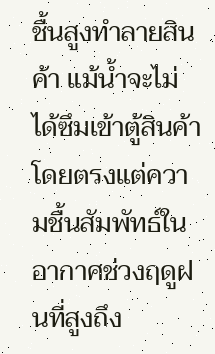ชื้นสูงทำลายสินค้า แม้น้ำจะไม่ได้ซึมเข้าตู้สินค้าโดยตรงแต่ความชื้นสัมพัทธ์ในอากาศช่วงฤดูฝนที่สูงถึง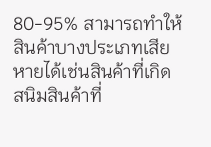80-95% สามารถทำให้สินค้าบางประเภทเสียหายได้เช่นสินค้าที่เกิดสนิมสินค้าที่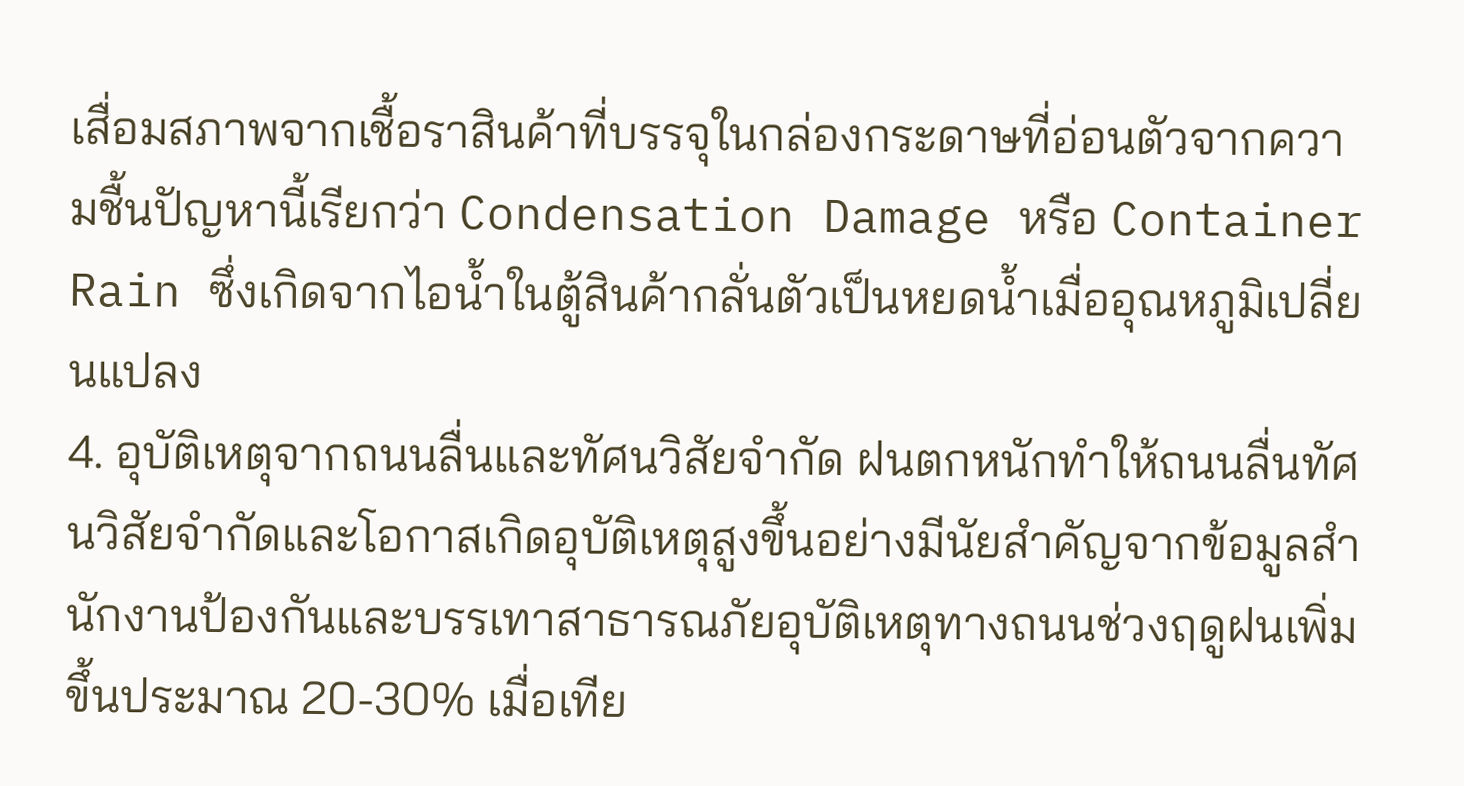เสื่อมสภาพจากเชื้อราสินค้าที่บรรจุในกล่องกระดาษที่อ่อนตัวจากความชื้นปัญหานี้เรียกว่า Condensation Damage หรือ Container Rain ซึ่งเกิดจากไอน้ำในตู้สินค้ากลั่นตัวเป็นหยดน้ำเมื่ออุณหภูมิเปลี่ยนแปลง
4. อุบัติเหตุจากถนนลื่นและทัศนวิสัยจำกัด ฝนตกหนักทำให้ถนนลื่นทัศนวิสัยจำกัดและโอกาสเกิดอุบัติเหตุสูงขึ้นอย่างมีนัยสำคัญจากข้อมูลสำนักงานป้องกันและบรรเทาสาธารณภัยอุบัติเหตุทางถนนช่วงฤดูฝนเพิ่มขึ้นประมาณ 20-30% เมื่อเทีย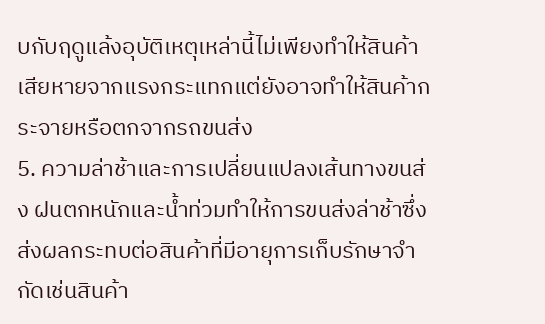บกับฤดูแล้งอุบัติเหตุเหล่านี้ไม่เพียงทำให้สินค้าเสียหายจากแรงกระแทกแต่ยังอาจทำให้สินค้ากระจายหรือตกจากรถขนส่ง
5. ความล่าช้าและการเปลี่ยนแปลงเส้นทางขนส่ง ฝนตกหนักและน้ำท่วมทำให้การขนส่งล่าช้าซึ่งส่งผลกระทบต่อสินค้าที่มีอายุการเก็บรักษาจำกัดเช่นสินค้า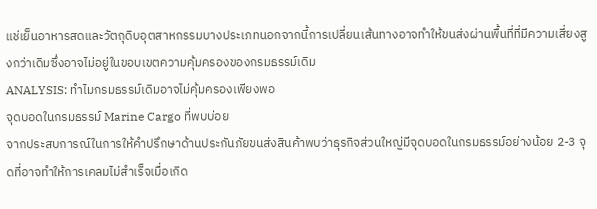แช่เย็นอาหารสดและวัตถุดิบอุตสาหกรรมบางประเภทนอกจากนี้การเปลี่ยนเส้นทางอาจทำให้ขนส่งผ่านพื้นที่ที่มีความเสี่ยงสูงกว่าเดิมซึ่งอาจไม่อยู่ในขอบเขตความคุ้มครองของกรมธรรม์เดิม
ANALYSIS: ทำไมกรมธรรม์เดิมอาจไม่คุ้มครองเพียงพอ
จุดบอดในกรมธรรม์ Marine Cargo ที่พบบ่อย
จากประสบการณ์ในการให้คำปรึกษาด้านประกันภัยขนส่งสินค้าพบว่าธุรกิจส่วนใหญ่มีจุดบอดในกรมธรรม์อย่างน้อย 2-3 จุดที่อาจทำให้การเคลมไม่สำเร็จเมื่อเกิด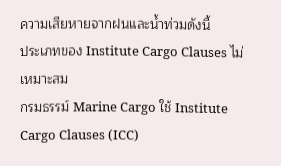ความเสียหายจากฝนและน้ำท่วมดังนี้
ประเภทของ Institute Cargo Clauses ไม่เหมาะสม
กรมธรรม์ Marine Cargo ใช้ Institute Cargo Clauses (ICC)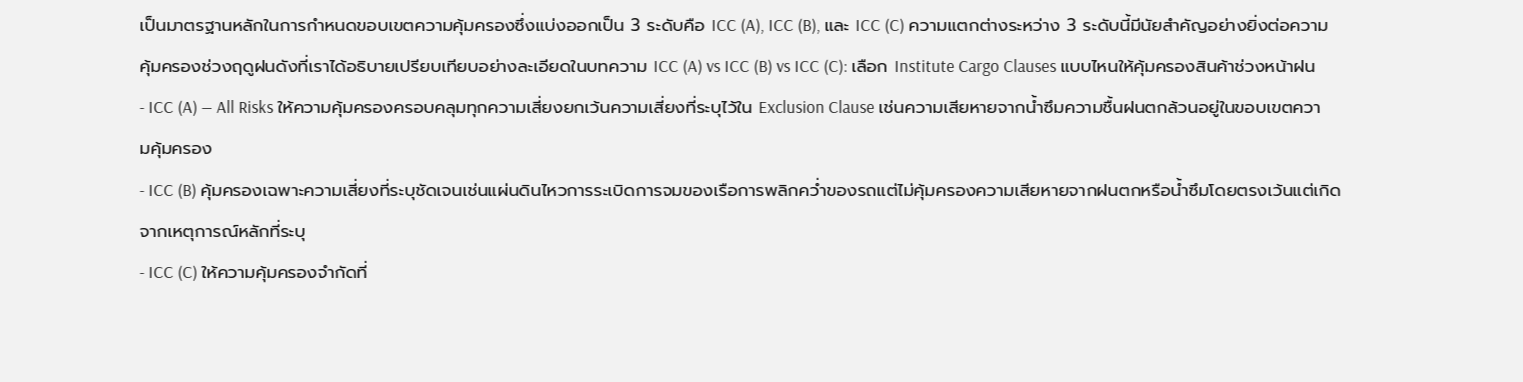เป็นมาตรฐานหลักในการกำหนดขอบเขตความคุ้มครองซึ่งแบ่งออกเป็น 3 ระดับคือ ICC (A), ICC (B), และ ICC (C) ความแตกต่างระหว่าง 3 ระดับนี้มีนัยสำคัญอย่างยิ่งต่อความคุ้มครองช่วงฤดูฝนดังที่เราได้อธิบายเปรียบเทียบอย่างละเอียดในบทความ ICC (A) vs ICC (B) vs ICC (C): เลือก Institute Cargo Clauses แบบไหนให้คุ้มครองสินค้าช่วงหน้าฝน
- ICC (A) — All Risks ให้ความคุ้มครองครอบคลุมทุกความเสี่ยงยกเว้นความเสี่ยงที่ระบุไว้ใน Exclusion Clause เช่นความเสียหายจากน้ำซึมความชื้นฝนตกล้วนอยู่ในขอบเขตความคุ้มครอง
- ICC (B) คุ้มครองเฉพาะความเสี่ยงที่ระบุชัดเจนเช่นแผ่นดินไหวการระเบิดการจมของเรือการพลิกคว่ำของรถแต่ไม่คุ้มครองความเสียหายจากฝนตกหรือน้ำซึมโดยตรงเว้นแต่เกิดจากเหตุการณ์หลักที่ระบุ
- ICC (C) ให้ความคุ้มครองจำกัดที่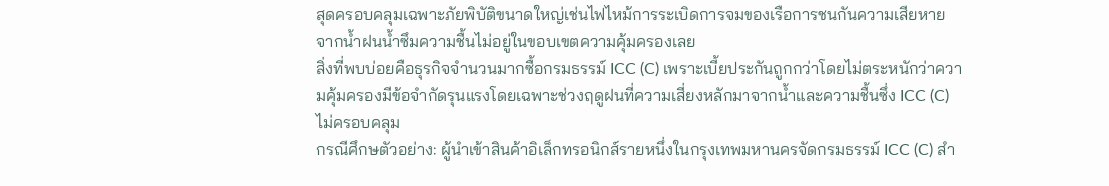สุดครอบคลุมเฉพาะภัยพิบัติขนาดใหญ่เช่นไฟไหม้การระเบิดการจมของเรือการชนกันความเสียหายจากน้ำฝนน้ำซึมความชื้นไม่อยู่ในขอบเขตความคุ้มครองเลย
สิ่งที่พบบ่อยคือธุรกิจจำนวนมากซื้อกรมธรรม์ ICC (C) เพราะเบี้ยประกันถูกกว่าโดยไม่ตระหนักว่าความคุ้มครองมีข้อจำกัดรุนแรงโดยเฉพาะช่วงฤดูฝนที่ความเสี่ยงหลักมาจากน้ำและความชื้นซึ่ง ICC (C) ไม่ครอบคลุม
กรณีศึกษตัวอย่าง: ผู้นำเข้าสินค้าอิเล็กทรอนิกส์รายหนึ่งในกรุงเทพมหานครจัดกรมธรรม์ ICC (C) สำ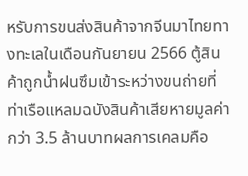หรับการขนส่งสินค้าจากจีนมาไทยทางทะเลในเดือนกันยายน 2566 ตู้สินค้าถูกน้ำฝนซึมเข้าระหว่างขนถ่ายที่ท่าเรือแหลมฉบังสินค้าเสียหายมูลค่ากว่า 3.5 ล้านบาทผลการเคลมคือ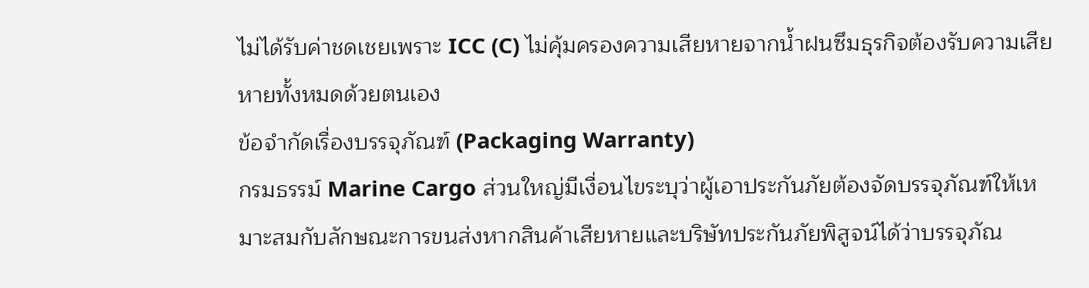ไม่ได้รับค่าชดเชยเพราะ ICC (C) ไม่คุ้มครองความเสียหายจากน้ำฝนซึมธุรกิจต้องรับความเสียหายทั้งหมดด้วยตนเอง
ข้อจำกัดเรื่องบรรจุภัณฑ์ (Packaging Warranty)
กรมธรรม์ Marine Cargo ส่วนใหญ่มีเงื่อนไขระบุว่าผู้เอาประกันภัยต้องจัดบรรจุภัณฑ์ให้เหมาะสมกับลักษณะการขนส่งหากสินค้าเสียหายและบริษัทประกันภัยพิสูจน์ได้ว่าบรรจุภัณ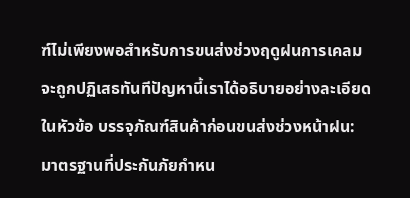ฑ์ไม่เพียงพอสำหรับการขนส่งช่วงฤดูฝนการเคลมจะถูกปฏิเสธทันทีปัญหานี้เราได้อธิบายอย่างละเอียดในหัวข้อ บรรจุภัณฑ์สินค้าก่อนขนส่งช่วงหน้าฝน: มาตรฐานที่ประกันภัยกำหน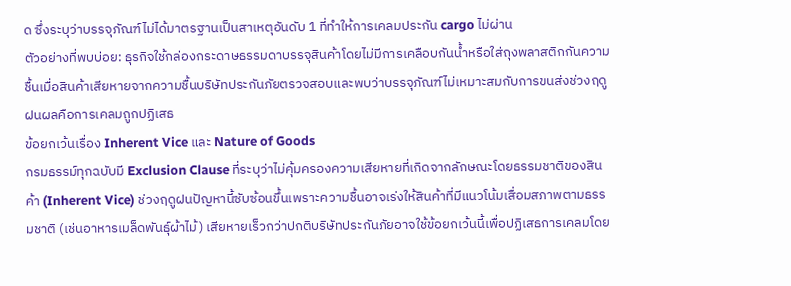ด ซึ่งระบุว่าบรรจุภัณฑ์ไม่ได้มาตรฐานเป็นสาเหตุอันดับ 1 ที่ทำให้การเคลมประกัน cargo ไม่ผ่าน
ตัวอย่างที่พบบ่อย: ธุรกิจใช้กล่องกระดาษธรรมดาบรรจุสินค้าโดยไม่มีการเคลือบกันน้ำหรือใส่ถุงพลาสติกกันความชื้นเมื่อสินค้าเสียหายจากความชื้นบริษัทประกันภัยตรวจสอบและพบว่าบรรจุภัณฑ์ไม่เหมาะสมกับการขนส่งช่วงฤดูฝนผลคือการเคลมถูกปฏิเสธ
ข้อยกเว้นเรื่อง Inherent Vice และ Nature of Goods
กรมธรรม์ทุกฉบับมี Exclusion Clause ที่ระบุว่าไม่คุ้มครองความเสียหายที่เกิดจากลักษณะโดยธรรมชาติของสินค้า (Inherent Vice) ช่วงฤดูฝนปัญหานี้ซับซ้อนขึ้นเพราะความชื้นอาจเร่งให้สินค้าที่มีแนวโน้มเสื่อมสภาพตามธรรมชาติ (เช่นอาหารเมล็ดพันธุ์ผ้าไม้) เสียหายเร็วกว่าปกติบริษัทประกันภัยอาจใช้ข้อยกเว้นนี้เพื่อปฏิเสธการเคลมโดย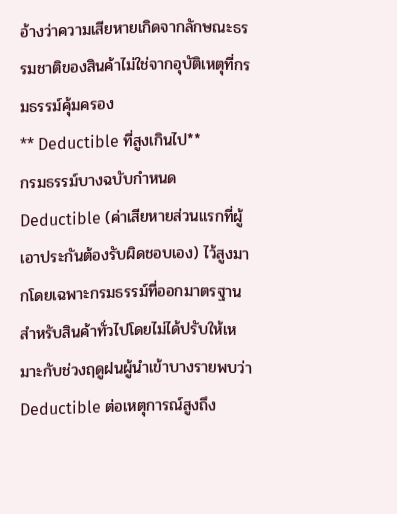อ้างว่าความเสียหายเกิดจากลักษณะธรรมชาติของสินค้าไม่ใช่จากอุบัติเหตุที่กรมธรรม์คุ้มครอง
** Deductible ที่สูงเกินไป**
กรมธรรม์บางฉบับกำหนด Deductible (ค่าเสียหายส่วนแรกที่ผู้เอาประกันต้องรับผิดชอบเอง) ไว้สูงมากโดยเฉพาะกรมธรรม์ที่ออกมาตรฐานสำหรับสินค้าทั่วไปโดยไม่ได้ปรับให้เหมาะกับช่วงฤดูฝนผู้นำเข้าบางรายพบว่า Deductible ต่อเหตุการณ์สูงถึง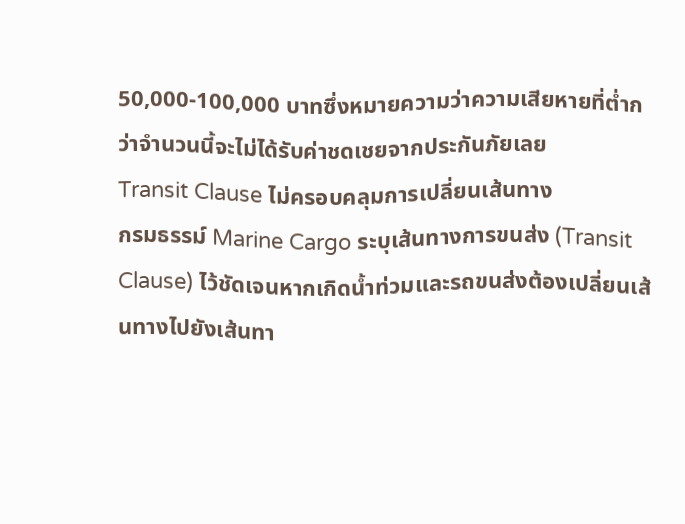50,000-100,000 บาทซึ่งหมายความว่าความเสียหายที่ต่ำกว่าจำนวนนี้จะไม่ได้รับค่าชดเชยจากประกันภัยเลย
Transit Clause ไม่ครอบคลุมการเปลี่ยนเส้นทาง
กรมธรรม์ Marine Cargo ระบุเส้นทางการขนส่ง (Transit Clause) ไว้ชัดเจนหากเกิดน้ำท่วมและรถขนส่งต้องเปลี่ยนเส้นทางไปยังเส้นทา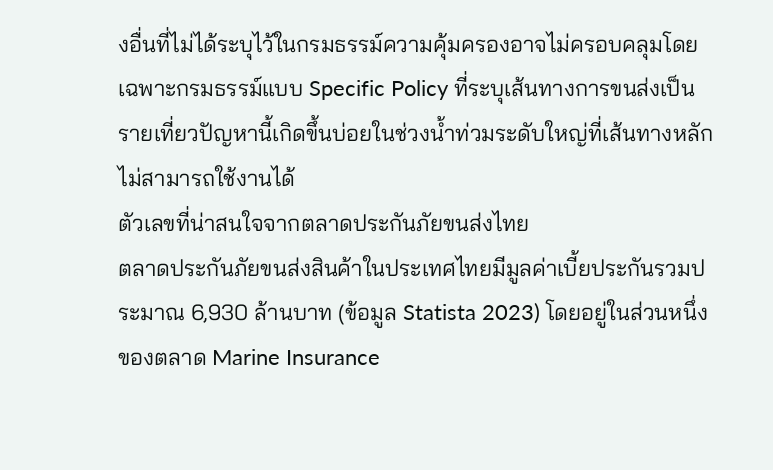งอื่นที่ไม่ได้ระบุไว้ในกรมธรรม์ความคุ้มครองอาจไม่ครอบคลุมโดยเฉพาะกรมธรรม์แบบ Specific Policy ที่ระบุเส้นทางการขนส่งเป็นรายเที่ยวปัญหานี้เกิดขึ้นบ่อยในช่วงน้ำท่วมระดับใหญ่ที่เส้นทางหลักไม่สามารถใช้งานได้
ตัวเลขที่น่าสนใจจากตลาดประกันภัยขนส่งไทย
ตลาดประกันภัยขนส่งสินค้าในประเทศไทยมีมูลค่าเบี้ยประกันรวมประมาณ 6,930 ล้านบาท (ข้อมูล Statista 2023) โดยอยู่ในส่วนหนึ่งของตลาด Marine Insurance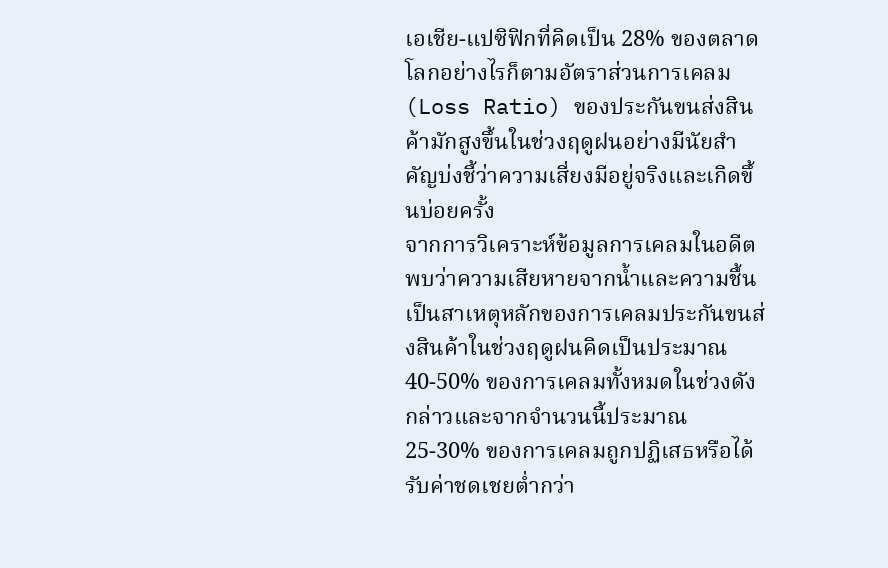เอเชีย-แปซิฟิกที่คิดเป็น 28% ของตลาดโลกอย่างไรก็ตามอัตราส่วนการเคลม (Loss Ratio) ของประกันขนส่งสินค้ามักสูงขึ้นในช่วงฤดูฝนอย่างมีนัยสำคัญบ่งชี้ว่าความเสี่ยงมีอยู่จริงและเกิดขึ้นบ่อยครั้ง
จากการวิเคราะห์ข้อมูลการเคลมในอดีตพบว่าความเสียหายจากน้ำและความชื้นเป็นสาเหตุหลักของการเคลมประกันขนส่งสินค้าในช่วงฤดูฝนคิดเป็นประมาณ 40-50% ของการเคลมทั้งหมดในช่วงดังกล่าวและจากจำนวนนี้ประมาณ 25-30% ของการเคลมถูกปฏิเสธหรือได้รับค่าชดเชยต่ำกว่า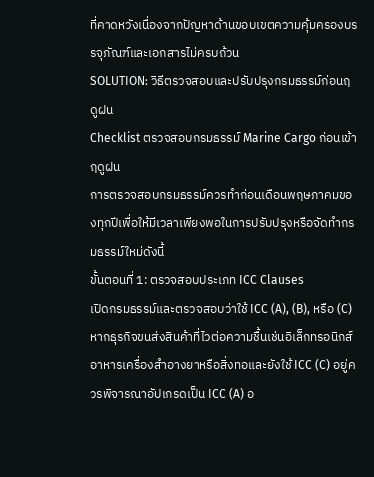ที่คาดหวังเนื่องจากปัญหาด้านขอบเขตความคุ้มครองบรรจุภัณฑ์และเอกสารไม่ครบถ้วน
SOLUTION: วิธีตรวจสอบและปรับปรุงกรมธรรม์ก่อนฤดูฝน
Checklist ตรวจสอบกรมธรรม์ Marine Cargo ก่อนเข้าฤดูฝน
การตรวจสอบกรมธรรม์ควรทำก่อนเดือนพฤษภาคมของทุกปีเพื่อให้มีเวลาเพียงพอในการปรับปรุงหรือจัดทำกรมธรรม์ใหม่ดังนี้
ขั้นตอนที่ 1: ตรวจสอบประเภท ICC Clauses
เปิดกรมธรรม์และตรวจสอบว่าใช้ ICC (A), (B), หรือ (C) หากธุรกิจขนส่งสินค้าที่ไวต่อความชื้นเช่นอิเล็กทรอนิกส์อาหารเครื่องสำอางยาหรือสิ่งทอและยังใช้ ICC (C) อยู่ควรพิจารณาอัปเกรดเป็น ICC (A) อ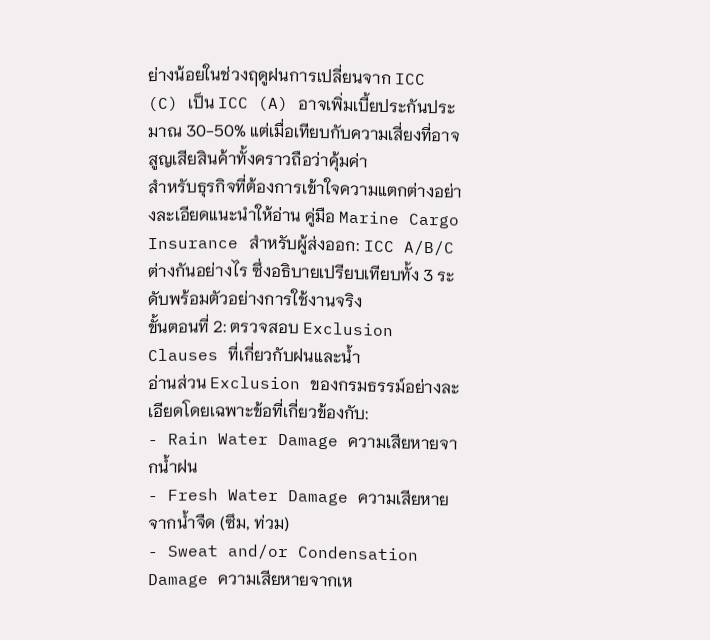ย่างน้อยในช่วงฤดูฝนการเปลี่ยนจาก ICC (C) เป็น ICC (A) อาจเพิ่มเบี้ยประกันประมาณ 30-50% แต่เมื่อเทียบกับความเสี่ยงที่อาจสูญเสียสินค้าทั้งคราวถือว่าคุ้มค่า
สำหรับธุรกิจที่ต้องการเข้าใจความแตกต่างอย่างละเอียดแนะนำให้อ่าน คู่มือ Marine Cargo Insurance สำหรับผู้ส่งออก: ICC A/B/C ต่างกันอย่างไร ซึ่งอธิบายเปรียบเทียบทั้ง 3 ระดับพร้อมตัวอย่างการใช้งานจริง
ขั้นตอนที่ 2: ตรวจสอบ Exclusion Clauses ที่เกี่ยวกับฝนและน้ำ
อ่านส่วน Exclusion ของกรมธรรม์อย่างละเอียดโดยเฉพาะข้อที่เกี่ยวข้องกับ:
- Rain Water Damage ความเสียหายจากน้ำฝน
- Fresh Water Damage ความเสียหายจากน้ำจืด (ซึม, ท่วม)
- Sweat and/or Condensation Damage ความเสียหายจากเห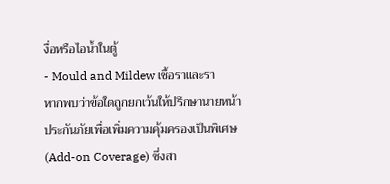งื่อหรือไอน้ำในตู้
- Mould and Mildew เชื้อราและรา
หากพบว่าข้อใดถูกยกเว้นให้ปรึกษานายหน้าประกันภัยเพื่อเพิ่มความคุ้มครองเป็นพิเศษ (Add-on Coverage) ซึ่งสา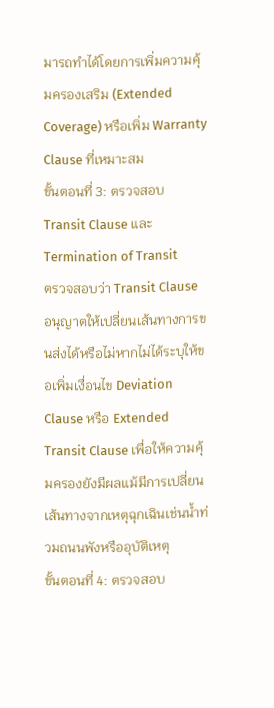มารถทำได้โดยการเพิ่มความคุ้มครองเสริม (Extended Coverage) หรือเพิ่ม Warranty Clause ที่เหมาะสม
ขั้นตอนที่ 3: ตรวจสอบ Transit Clause และ Termination of Transit
ตรวจสอบว่า Transit Clause อนุญาตให้เปลี่ยนเส้นทางการขนส่งได้หรือไม่หากไม่ได้ระบุให้ขอเพิ่มเงื่อนไข Deviation Clause หรือ Extended Transit Clause เพื่อให้ความคุ้มครองยังมีผลแม้มีการเปลี่ยนเส้นทางจากเหตุฉุกเฉินเช่นน้ำท่วมถนนพังหรืออุบัติเหตุ
ขั้นตอนที่ 4: ตรวจสอบ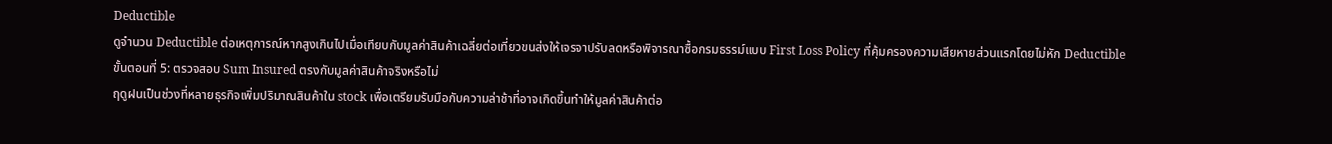Deductible
ดูจำนวน Deductible ต่อเหตุการณ์หากสูงเกินไปเมื่อเทียบกับมูลค่าสินค้าเฉลี่ยต่อเที่ยวขนส่งให้เจรจาปรับลดหรือพิจารณาซื้อกรมธรรม์แบบ First Loss Policy ที่คุ้มครองความเสียหายส่วนแรกโดยไม่หัก Deductible
ขั้นตอนที่ 5: ตรวจสอบ Sum Insured ตรงกับมูลค่าสินค้าจริงหรือไม่
ฤดูฝนเป็นช่วงที่หลายธุรกิจเพิ่มปริมาณสินค้าใน stock เพื่อเตรียมรับมือกับความล่าช้าที่อาจเกิดขึ้นทำให้มูลค่าสินค้าต่อ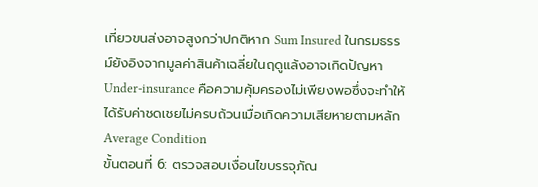เที่ยวขนส่งอาจสูงกว่าปกติหาก Sum Insured ในกรมธรรม์ยังอิงจากมูลค่าสินค้าเฉลี่ยในฤดูแล้งอาจเกิดปัญหา Under-insurance คือความคุ้มครองไม่เพียงพอซึ่งจะทำให้ได้รับค่าชดเชยไม่ครบถ้วนเมื่อเกิดความเสียหายตามหลัก Average Condition
ขั้นตอนที่ 6: ตรวจสอบเงื่อนไขบรรจุภัณ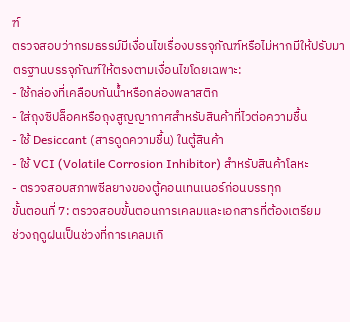ฑ์
ตรวจสอบว่ากรมธรรม์มีเงื่อนไขเรื่องบรรจุภัณฑ์หรือไม่หากมีให้ปรับมาตรฐานบรรจุภัณฑ์ให้ตรงตามเงื่อนไขโดยเฉพาะ:
- ใช้กล่องที่เคลือบกันน้ำหรือกล่องพลาสติก
- ใส่ถุงซิปล็อคหรือถุงสูญญากาศสำหรับสินค้าที่ไวต่อความชื้น
- ใช้ Desiccant (สารดูดความชื้น) ในตู้สินค้า
- ใช้ VCI (Volatile Corrosion Inhibitor) สำหรับสินค้าโลหะ
- ตรวจสอบสภาพซีลยางของตู้คอนเทนเนอร์ก่อนบรรทุก
ขั้นตอนที่ 7: ตรวจสอบขั้นตอนการเคลมและเอกสารที่ต้องเตรียม
ช่วงฤดูฝนเป็นช่วงที่การเคลมเกิ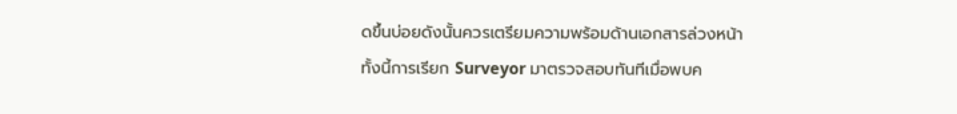ดขึ้นบ่อยดังนั้นควรเตรียมความพร้อมด้านเอกสารล่วงหน้าทั้งนี้การเรียก Surveyor มาตรวจสอบทันทีเมื่อพบค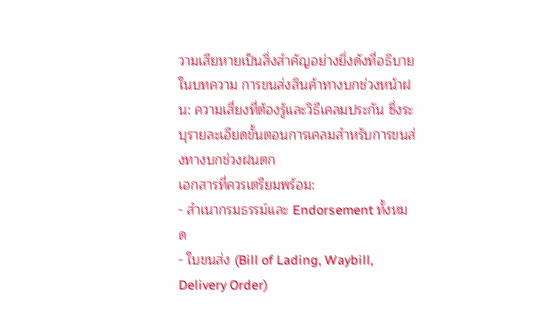วามเสียหายเป็นสิ่งสำคัญอย่างยิ่งดังที่อธิบายในบทความ การขนส่งสินค้าทางบกช่วงหน้าฝน: ความเสี่ยงที่ต้องรู้และวิธีเคลมประกัน ซึ่งระบุรายละเอียดขั้นตอนการเคลมสำหรับการขนส่งทางบกช่วงฝนตก
เอกสารที่ควรเตรียมพร้อม:
- สำเนากรมธรรม์และ Endorsement ทั้งหมด
- ใบขนส่ง (Bill of Lading, Waybill, Delivery Order)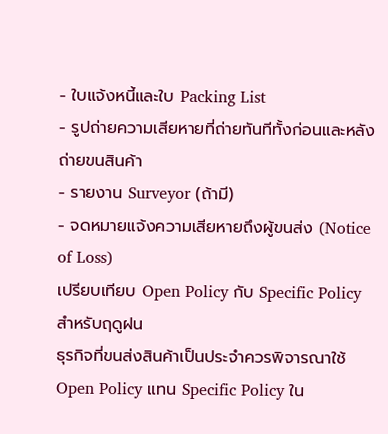- ใบแจ้งหนี้และใบ Packing List
- รูปถ่ายความเสียหายที่ถ่ายทันทีทั้งก่อนและหลังถ่ายขนสินค้า
- รายงาน Surveyor (ถ้ามี)
- จดหมายแจ้งความเสียหายถึงผู้ขนส่ง (Notice of Loss)
เปรียบเทียบ Open Policy กับ Specific Policy สำหรับฤดูฝน
ธุรกิจที่ขนส่งสินค้าเป็นประจำควรพิจารณาใช้ Open Policy แทน Specific Policy ใน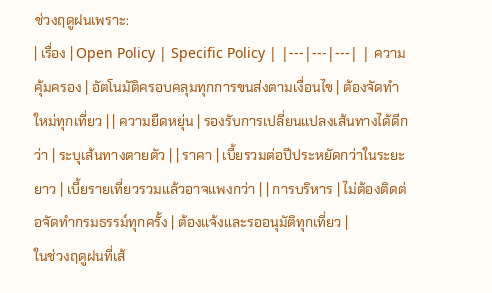ช่วงฤดูฝนเพราะ:
| เรื่อง | Open Policy | Specific Policy | |---|---|---| | ความคุ้มครอง | อัตโนมัติครอบคลุมทุกการขนส่งตามเงื่อนไข | ต้องจัดทำใหม่ทุกเที่ยว | | ความยืดหยุ่น | รองรับการเปลี่ยนแปลงเส้นทางได้ดีกว่า | ระบุเส้นทางตายตัว | | ราคา | เบี้ยรวมต่อปีประหยัดกว่าในระยะยาว | เบี้ยรายเที่ยวรวมแล้วอาจแพงกว่า | | การบริหาร | ไม่ต้องติดต่อจัดทำกรมธรรม์ทุกครั้ง | ต้องแจ้งและรออนุมัติทุกเที่ยว |
ในช่วงฤดูฝนที่เส้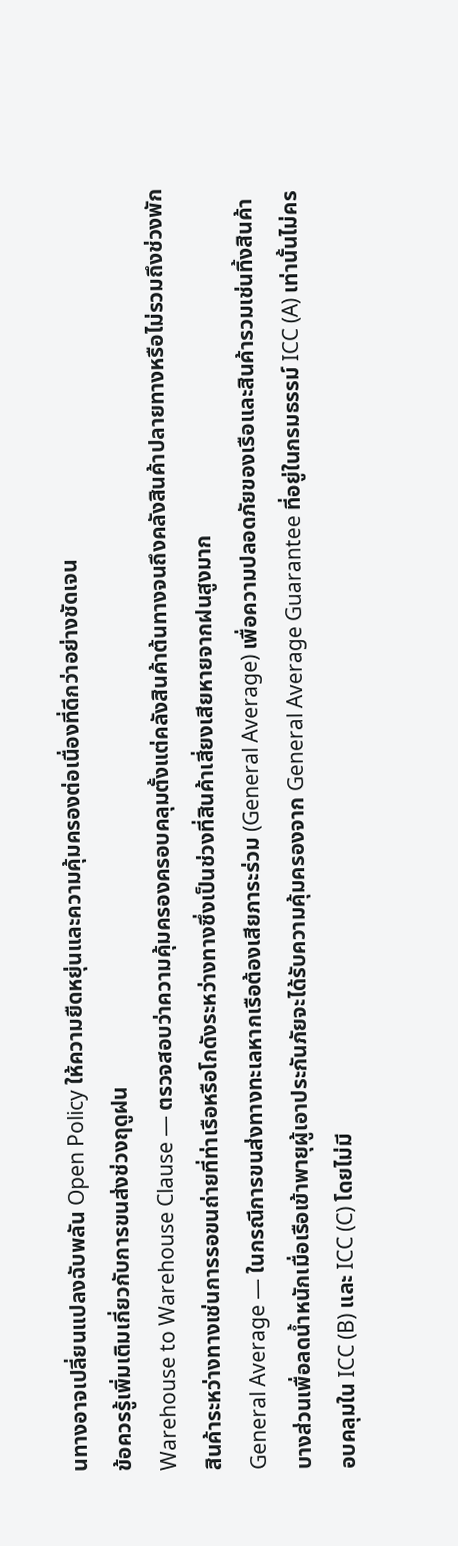นทางอาจเปลี่ยนแปลงฉับพลัน Open Policy ให้ความยืดหยุ่นและความคุ้มครองต่อเนื่องที่ดีกว่าอย่างชัดเจน
ข้อควรรู้เพิ่มเติมเกี่ยวกับการขนส่งช่วงฤดูฝน
Warehouse to Warehouse Clause — ตรวจสอบว่าความคุ้มครองครอบคลุมตั้งแต่คลังสินค้าต้นทางจนถึงคลังสินค้าปลายทางหรือไม่รวมถึงช่วงพักสินค้าระหว่างทางเช่นการรอขนถ่ายที่ท่าเรือหรือโกดังระหว่างทางซึ่งเป็นช่วงที่สินค้าเสี่ยงเสียหายจากฝนสูงมาก
General Average — ในกรณีการขนส่งทางทะเลหากเรือต้องเสียภาระร่วม (General Average) เพื่อความปลอดภัยของเรือและสินค้ารวมเช่นทิ้งสินค้าบางส่วนเพื่อลดน้ำหนักเมื่อเรือเข้าพายุผู้เอาประกันภัยจะได้รับความคุ้มครองจาก General Average Guarantee ที่อยู่ในกรมธรรม์ ICC (A) เท่านั้นไม่ครอบคลุมใน ICC (B) และ ICC (C) โดยไม่มี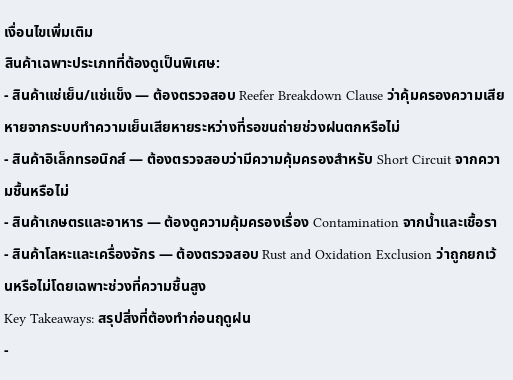เงื่อนไขเพิ่มเติม
สินค้าเฉพาะประเภทที่ต้องดูเป็นพิเศษ:
- สินค้าแช่เย็น/แช่แข็ง — ต้องตรวจสอบ Reefer Breakdown Clause ว่าคุ้มครองความเสียหายจากระบบทำความเย็นเสียหายระหว่างที่รอขนถ่ายช่วงฝนตกหรือไม่
- สินค้าอิเล็กทรอนิกส์ — ต้องตรวจสอบว่ามีความคุ้มครองสำหรับ Short Circuit จากความชื้นหรือไม่
- สินค้าเกษตรและอาหาร — ต้องดูความคุ้มครองเรื่อง Contamination จากน้ำและเชื้อรา
- สินค้าโลหะและเครื่องจักร — ต้องตรวจสอบ Rust and Oxidation Exclusion ว่าถูกยกเว้นหรือไม่โดยเฉพาะช่วงที่ความชื้นสูง
Key Takeaways: สรุปสิ่งที่ต้องทำก่อนฤดูฝน
-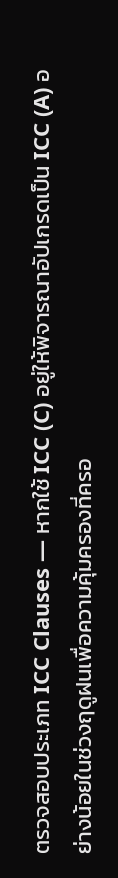ตรวจสอบประเภท ICC Clauses — หากใช้ ICC (C) อยู่ให้พิจารณาอัปเกรดเป็น ICC (A) อย่างน้อยในช่วงฤดูฝนเพื่อความคุ้มครองที่ครอ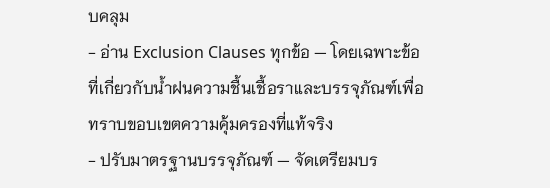บคลุม
- อ่าน Exclusion Clauses ทุกข้อ — โดยเฉพาะข้อที่เกี่ยวกับน้ำฝนความชื้นเชื้อราและบรรจุภัณฑ์เพื่อทราบขอบเขตความคุ้มครองที่แท้จริง
- ปรับมาตรฐานบรรจุภัณฑ์ — จัดเตรียมบร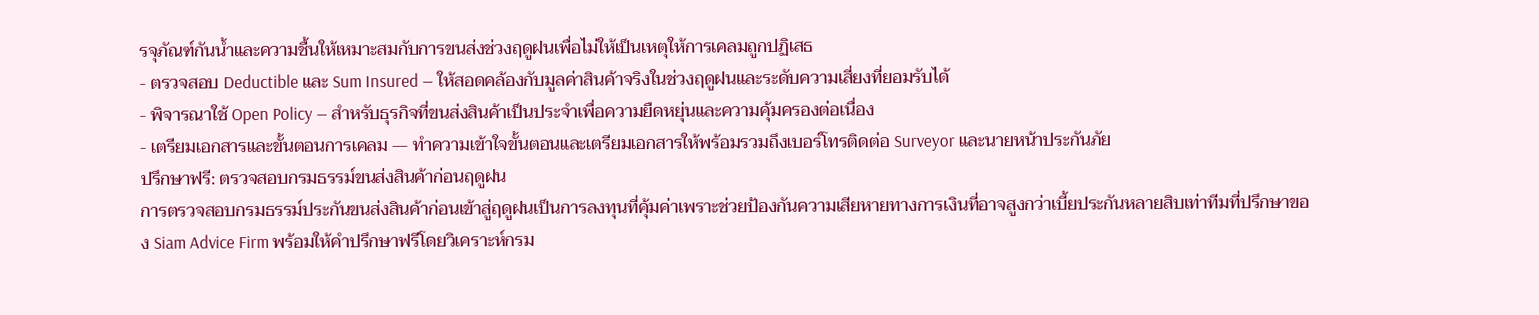รจุภัณฑ์กันน้ำและความชื้นให้เหมาะสมกับการขนส่งช่วงฤดูฝนเพื่อไม่ให้เป็นเหตุให้การเคลมถูกปฏิเสธ
- ตรวจสอบ Deductible และ Sum Insured — ให้สอดคล้องกับมูลค่าสินค้าจริงในช่วงฤดูฝนและระดับความเสี่ยงที่ยอมรับได้
- พิจารณาใช้ Open Policy — สำหรับธุรกิจที่ขนส่งสินค้าเป็นประจำเพื่อความยืดหยุ่นและความคุ้มครองต่อเนื่อง
- เตรียมเอกสารและขั้นตอนการเคลม — ทำความเข้าใจขั้นตอนและเตรียมเอกสารให้พร้อมรวมถึงเบอร์โทรติดต่อ Surveyor และนายหน้าประกันภัย
ปรึกษาฟรี: ตรวจสอบกรมธรรม์ขนส่งสินค้าก่อนฤดูฝน
การตรวจสอบกรมธรรม์ประกันขนส่งสินค้าก่อนเข้าสู่ฤดูฝนเป็นการลงทุนที่คุ้มค่าเพราะช่วยป้องกันความเสียหายทางการเงินที่อาจสูงกว่าเบี้ยประกันหลายสิบเท่าทีมที่ปรึกษาของ Siam Advice Firm พร้อมให้คำปรึกษาฟรีโดยวิเคราะห์กรม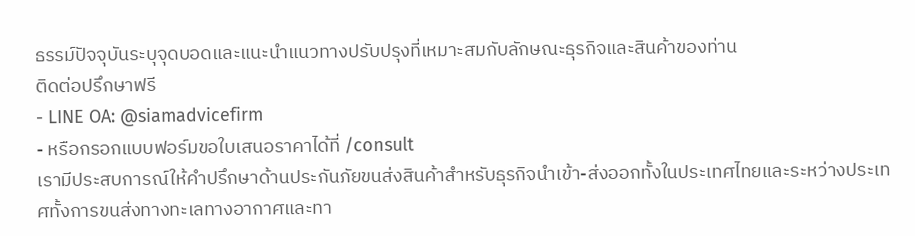ธรรม์ปัจจุบันระบุจุดบอดและแนะนำแนวทางปรับปรุงที่เหมาะสมกับลักษณะธุรกิจและสินค้าของท่าน
ติดต่อปรึกษาฟรี
- LINE OA: @siamadvicefirm
- หรือกรอกแบบฟอร์มขอใบเสนอราคาได้ที่ /consult
เรามีประสบการณ์ให้คำปรึกษาด้านประกันภัยขนส่งสินค้าสำหรับธุรกิจนำเข้า-ส่งออกทั้งในประเทศไทยและระหว่างประเทศทั้งการขนส่งทางทะเลทางอากาศและทา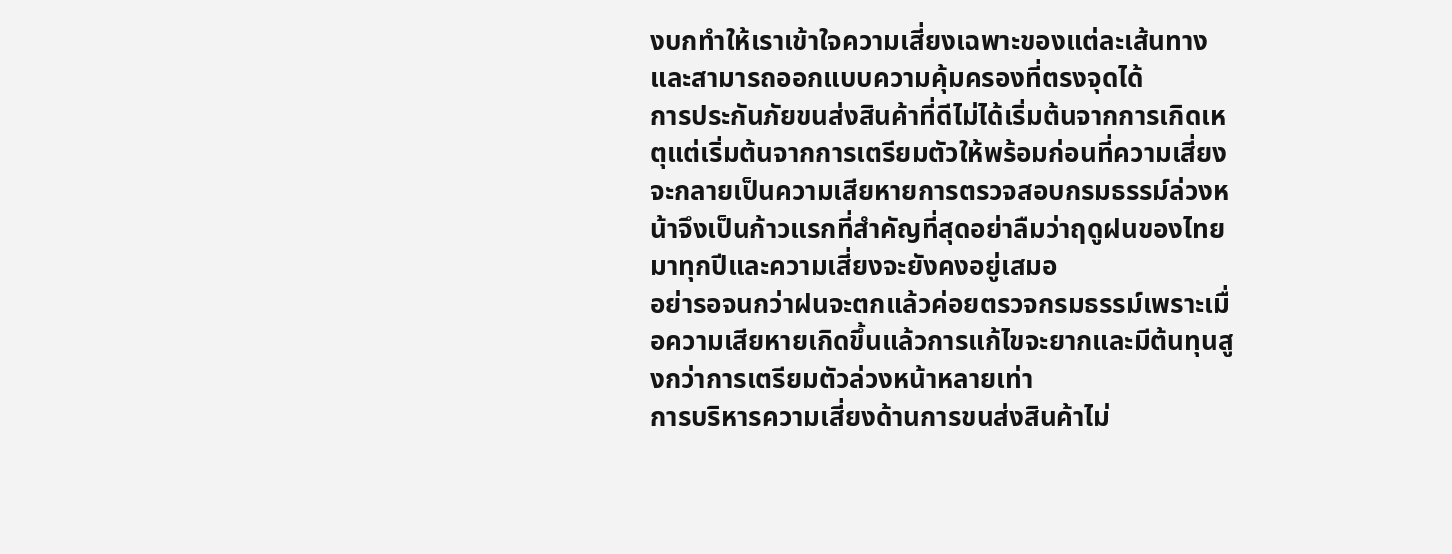งบกทำให้เราเข้าใจความเสี่ยงเฉพาะของแต่ละเส้นทางและสามารถออกแบบความคุ้มครองที่ตรงจุดได้
การประกันภัยขนส่งสินค้าที่ดีไม่ได้เริ่มต้นจากการเกิดเหตุแต่เริ่มต้นจากการเตรียมตัวให้พร้อมก่อนที่ความเสี่ยงจะกลายเป็นความเสียหายการตรวจสอบกรมธรรม์ล่วงหน้าจึงเป็นก้าวแรกที่สำคัญที่สุดอย่าลืมว่าฤดูฝนของไทยมาทุกปีและความเสี่ยงจะยังคงอยู่เสมอ
อย่ารอจนกว่าฝนจะตกแล้วค่อยตรวจกรมธรรม์เพราะเมื่อความเสียหายเกิดขึ้นแล้วการแก้ไขจะยากและมีต้นทุนสูงกว่าการเตรียมตัวล่วงหน้าหลายเท่า
การบริหารความเสี่ยงด้านการขนส่งสินค้าไม่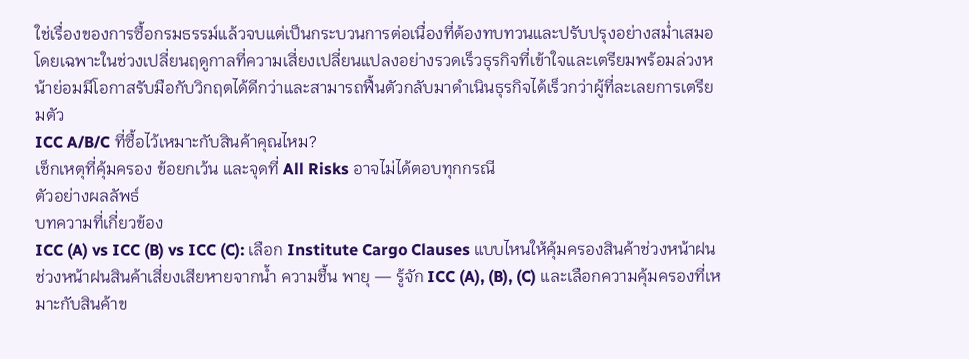ใช่เรื่องของการซื้อกรมธรรม์แล้วจบแต่เป็นกระบวนการต่อเนื่องที่ต้องทบทวนและปรับปรุงอย่างสม่ำเสมอโดยเฉพาะในช่วงเปลี่ยนฤดูกาลที่ความเสี่ยงเปลี่ยนแปลงอย่างรวดเร็วธุรกิจที่เข้าใจและเตรียมพร้อมล่วงหน้าย่อมมีโอกาสรับมือกับวิกฤตได้ดีกว่าและสามารถฟื้นตัวกลับมาดำเนินธุรกิจได้เร็วกว่าผู้ที่ละเลยการเตรียมตัว
ICC A/B/C ที่ซื้อไว้เหมาะกับสินค้าคุณไหม?
เช็กเหตุที่คุ้มครอง ข้อยกเว้น และจุดที่ All Risks อาจไม่ได้ตอบทุกกรณี
ตัวอย่างผลลัพธ์
บทความที่เกี่ยวข้อง
ICC (A) vs ICC (B) vs ICC (C): เลือก Institute Cargo Clauses แบบไหนให้คุ้มครองสินค้าช่วงหน้าฝน
ช่วงหน้าฝนสินค้าเสี่ยงเสียหายจากน้ำ ความชื้น พายุ — รู้จัก ICC (A), (B), (C) และเลือกความคุ้มครองที่เหมาะกับสินค้าข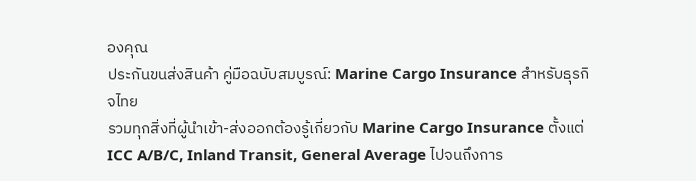องคุณ
ประกันขนส่งสินค้า คู่มือฉบับสมบูรณ์: Marine Cargo Insurance สำหรับธุรกิจไทย
รวมทุกสิ่งที่ผู้นำเข้า-ส่งออกต้องรู้เกี่ยวกับ Marine Cargo Insurance ตั้งแต่ ICC A/B/C, Inland Transit, General Average ไปจนถึงการ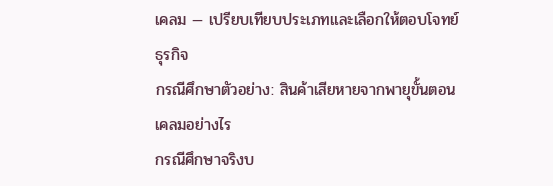เคลม — เปรียบเทียบประเภทและเลือกให้ตอบโจทย์ธุรกิจ
กรณีศึกษาตัวอย่าง: สินค้าเสียหายจากพายุขั้นตอนเคลมอย่างไร
กรณีศึกษาจริงบ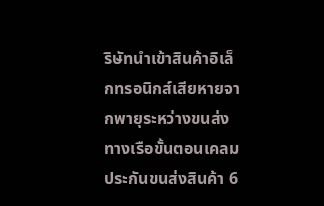ริษัทนำเข้าสินค้าอิเล็กทรอนิกส์เสียหายจากพายุระหว่างขนส่งทางเรือขั้นตอนเคลมประกันขนส่งสินค้า 6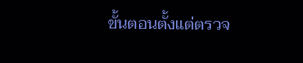ขั้นตอนตั้งแต่ตรวจ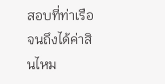สอบที่ท่าเรือจนถึงได้ค่าสินไหม